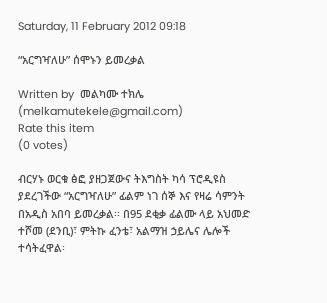Saturday, 11 February 2012 09:18

“አርግዣለሁ” ሰሞኑን ይመረቃል

Written by  መልካሙ ተክሌ (melkamutekele@gmail.com)
Rate this item
(0 votes)

ብርሃኑ ወርቁ ፅፎ ያዘጋጀውና ትእግስት ካሳ ፕሮዲዩስ ያደረገችው “አርግዣለሁ” ፊልም ነገ ሰኞ እና የዛሬ ሳምንት በአዲስ አበባ ይመረቃል፡፡ በ95 ደቂቃ ፊልሙ ላይ አህመድ ተሾመ (ደንቢ)፣ ምትኩ ፈንቴ፣ አልማዝ ኃይሌና ሌሎች ተሳትፈዋል፡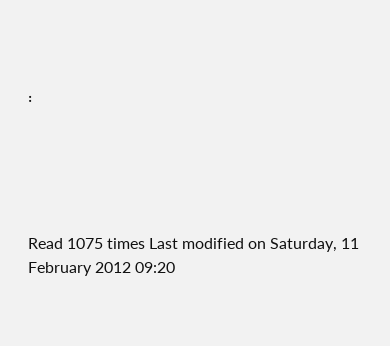፡





Read 1075 times Last modified on Saturday, 11 February 2012 09:20